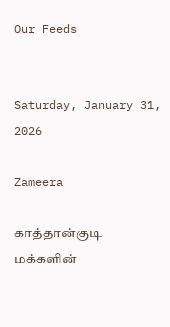Our Feeds


Saturday, January 31, 2026

Zameera

காத்தான்குடி மக்களின்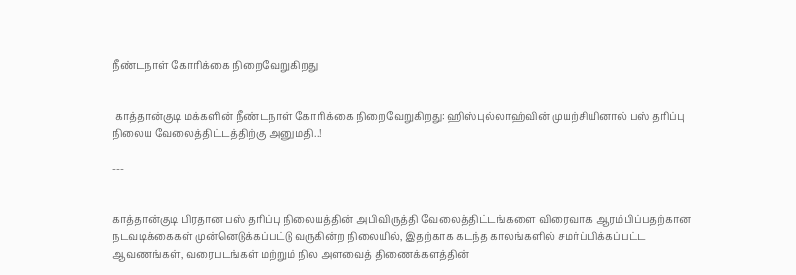நீண்டநாள் கோரிக்கை நிறைவேறுகிறது


 காத்தான்குடி மக்களின் நீண்டநாள் கோரிக்கை நிறைவேறுகிறது: ஹிஸ்புல்லாஹ்வின் முயற்சியினால் பஸ் தரிப்பு நிலைய வேலைத்திட்டத்திற்கு அனுமதி..!

---


காத்தான்குடி பிரதான பஸ் தரிப்பு நிலையத்தின் அபிவிருத்தி வேலைத்திட்டங்களை விரைவாக ஆரம்பிப்பதற்கான நடவடிக்கைகள் முன்னெடுக்கப்பட்டு வருகின்ற நிலையில், இதற்காக கடந்த காலங்களில் சமர்ப்பிக்கப்பட்ட ஆவணங்கள், வரைபடங்கள் மற்றும் நில அளவைத் திணைக்களத்தின்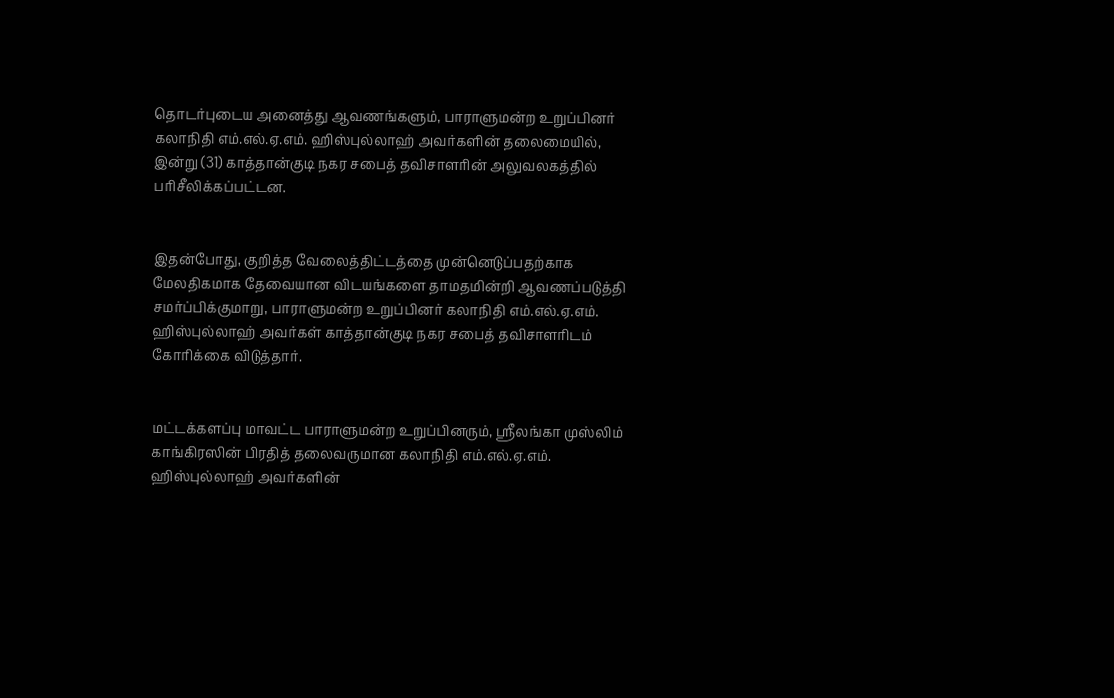தொடர்புடைய அனைத்து ஆவணங்களும், பாராளுமன்ற உறுப்பினர் கலாநிதி எம்.எல்.ஏ.எம். ஹிஸ்புல்லாஹ் அவர்களின் தலைமையில், இன்று (31) காத்தான்குடி நகர சபைத் தவிசாளரின் அலுவலகத்தில் பரிசீலிக்கப்பட்டன.


இதன்போது, குறித்த வேலைத்திட்டத்தை முன்னெடுப்பதற்காக மேலதிகமாக தேவையான விடயங்களை தாமதமின்றி ஆவணப்படுத்தி சமர்ப்பிக்குமாறு, பாராளுமன்ற உறுப்பினர் கலாநிதி எம்.எல்.ஏ.எம். ஹிஸ்புல்லாஹ் அவர்கள் காத்தான்குடி நகர சபைத் தவிசாளரிடம் கோரிக்கை விடுத்தார்.


மட்டக்களப்பு மாவட்ட பாராளுமன்ற உறுப்பினரும், ஸ்ரீலங்கா முஸ்லிம் காங்கிரஸின் பிரதித் தலைவருமான கலாநிதி எம்.எல்.ஏ.எம். ஹிஸ்புல்லாஹ் அவர்களின்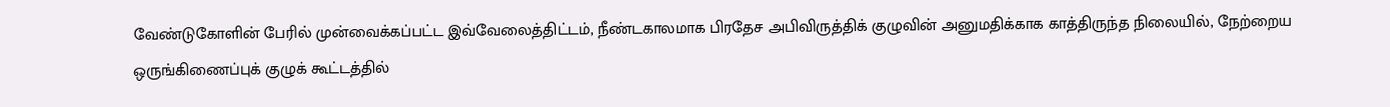வேண்டுகோளின் பேரில் முன்வைக்கப்பட்ட இவ்வேலைத்திட்டம், நீண்டகாலமாக பிரதேச அபிவிருத்திக் குழுவின் அனுமதிக்காக காத்திருந்த நிலையில், நேற்றைய ஒருங்கிணைப்புக் குழுக் கூட்டத்தில்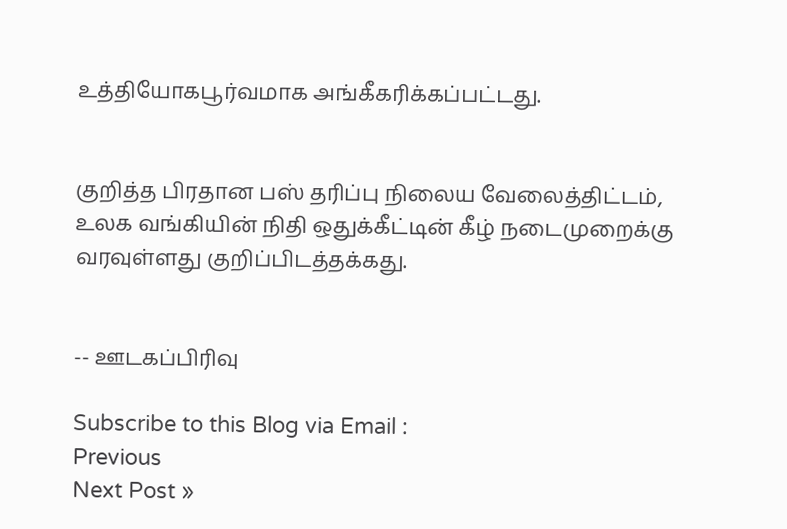உத்தியோகபூர்வமாக அங்கீகரிக்கப்பட்டது.


குறித்த பிரதான பஸ் தரிப்பு நிலைய வேலைத்திட்டம், உலக வங்கியின் நிதி ஒதுக்கீட்டின் கீழ் நடைமுறைக்கு வரவுள்ளது குறிப்பிடத்தக்கது.


-- ஊடகப்பிரிவு

Subscribe to this Blog via Email :
Previous
Next Post »